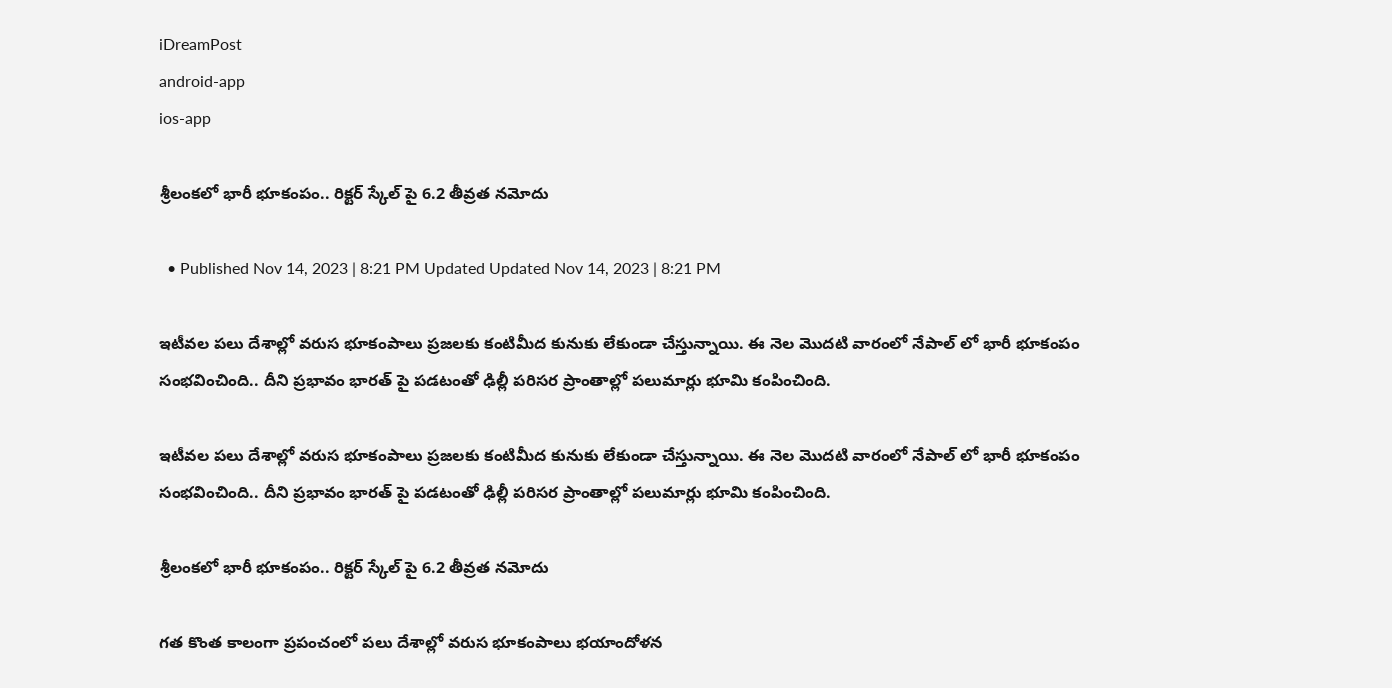iDreamPost
android-app
ios-app

శ్రీలంకలో భారీ భూకంపం.. రిక్టర్ స్కేల్ పై 6.2 తీవ్రత నమోదు

  • Published Nov 14, 2023 | 8:21 PM Updated Updated Nov 14, 2023 | 8:21 PM

ఇటీవల పలు దేశాల్లో వరుస భూకంపాలు ప్రజలకు కంటిమీద కునుకు లేకుండా చేస్తున్నాయి. ఈ నెల మొదటి వారంలో నేపాల్ లో భారీ భూకంపం సంభవించింది.. దీని ప్రభావం భారత్ పై పడటంతో ఢిల్లీ పరిసర ప్రాంతాల్లో పలుమార్లు భూమి కంపించింది.

ఇటీవల పలు దేశాల్లో వరుస భూకంపాలు ప్రజలకు కంటిమీద కునుకు లేకుండా చేస్తున్నాయి. ఈ నెల మొదటి వారంలో నేపాల్ లో భారీ భూకంపం సంభవించింది.. దీని ప్రభావం భారత్ పై పడటంతో ఢిల్లీ పరిసర ప్రాంతాల్లో పలుమార్లు భూమి కంపించింది.

శ్రీలంకలో భారీ భూకంపం.. రిక్టర్ స్కేల్ పై 6.2 తీవ్రత నమోదు

గత కొంత కాలంగా ప్రపంచంలో పలు దేశాల్లో వరుస భూకంపాలు భయాందోళన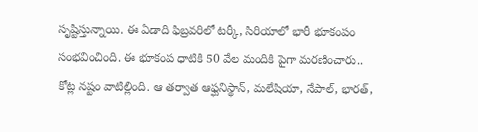సృష్టిస్తున్నాయి. ఈ ఏడాది ఫిబ్రవరిలో టర్కీ, సిరియాలో భారీ భూకంపం సంభవించింది. ఈ భూకంప ధాటికి 50 వేల మందికి పైగా మరణించారు.. కోట్ల నష్టం వాటిల్లింది. ఆ తర్వాత ఆఫ్ఘనిస్థాన్, మలేషియా, నేపాల్, భారత్,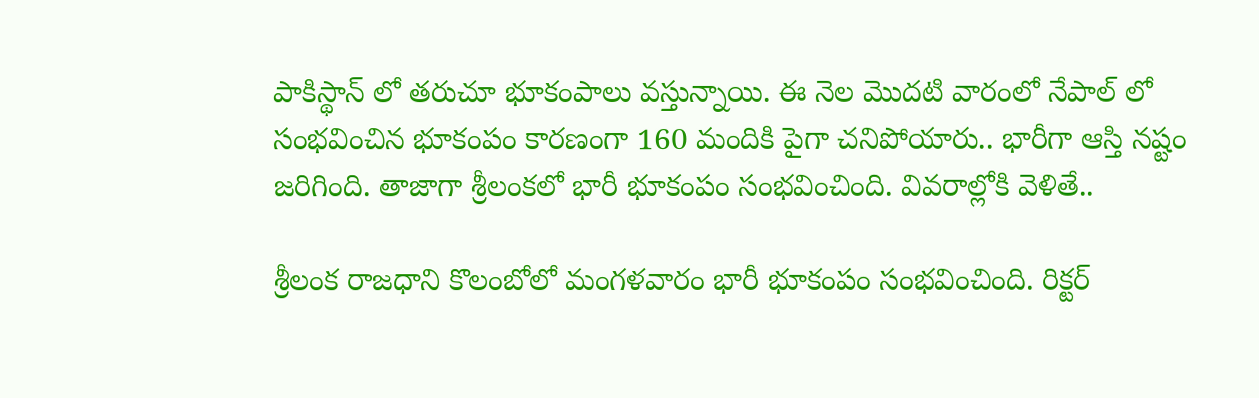పాకిస్థాన్ లో తరుచూ భూకంపాలు వస్తున్నాయి. ఈ నెల మొదటి వారంలో నేపాల్ లో సంభవించిన భూకంపం కారణంగా 160 మందికి పైగా చనిపోయారు.. భారీగా ఆస్తి నష్టం జరిగింది. తాజాగా శ్రీలంకలో భారీ భూకంపం సంభవించింది. వివరాల్లోకి వెళితే..

శ్రీలంక రాజధాని కొలంబోలో మంగళవారం భారీ భూకంపం సంభవించింది. రిక్టర్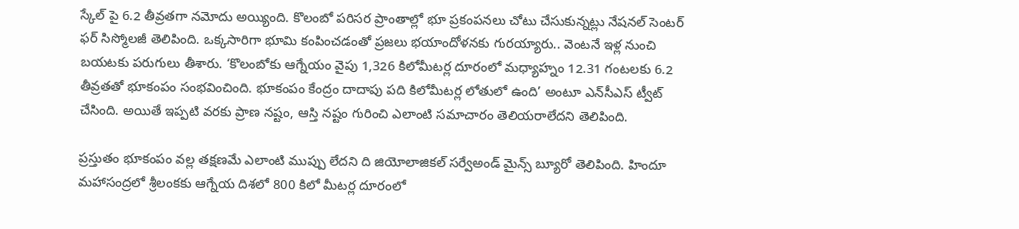స్కేల్ పై 6.2 తీవ్రతగా నమోదు అయ్యింది. కొలంబో పరిసర ప్రాంతాల్లో భూ ప్రకంపనలు చోటు చేసుకున్నట్లు నేషనల్ సెంటర్ ఫర్ సిస్మోలజీ తెలిపింది. ఒక్కసారిగా భూమి కంపించడంతో ప్రజలు భయాందోళనకు గురయ్యారు.. వెంటనే ఇళ్ల నుంచి బయటకు పరుగులు తీశారు. ‘కొలంబోకు ఆగ్నేయం వైపు 1,326 కిలోమీటర్ల దూరంలో మధ్యాహ్నం 12.31 గంటలకు 6.2 తీవ్రతతో భూకంపం సంభవించింది. భూకంపం కేంద్రం దాదాపు పది కిలోమీటర్ల లోతులో ఉంది’ అంటూ ఎన్‌సీఎస్ ట్వీట్ చేసింది. అయితే ఇప్పటి వరకు ప్రాణ నష్టం, ఆస్తి నష్టం గురించి ఎలాంటి సమాచారం తెలియరాలేదని తెలిపింది.

ప్రస్తుతం భూకంపం వల్ల తక్షణమే ఎలాంటి ముప్పు లేదని ది జియోలాజికల్ సర్వేఅండ్ మైన్స్ బ్యూరో తెలిపింది. హిందూ మహాసంద్రలో శ్రీలంకకు ఆగ్నేయ దిశలో 800 కిలో మీటర్ల దూరంలో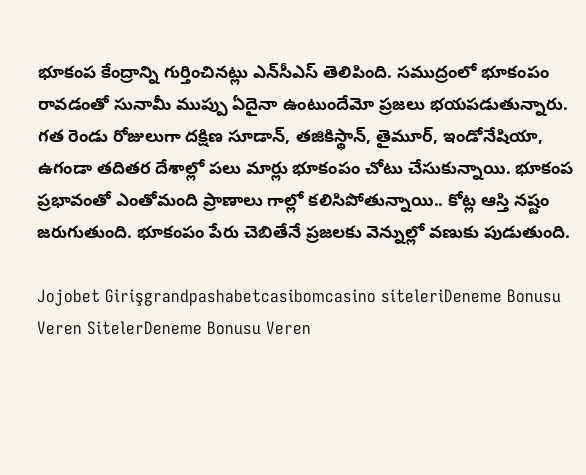భూకంప కేంద్రాన్ని గుర్తించినట్లు ఎన్‌సీఎస్ తెలిపింది. సముద్రంలో భూకంపం రావడంతో సునామీ ముప్పు ఏదైనా ఉంటుందేమో ప్రజలు భయపడుతున్నారు. గత రెండు రోజులుగా దక్షిణ సూడాన్, తజికిస్థాన్, తైమూర్, ఇండోనేషియా, ఉగండా తదితర దేశాల్లో పలు మార్లు భూకంపం చోటు చేసుకున్నాయి. భూకంప ప్రభావంతో ఎంతోమంది ప్రాణాలు గాల్లో కలిసిపోతున్నాయి.. కోట్ల ఆస్తి నష్టం జరుగుతుంది. భూకంపం పేరు చెబితేనే ప్రజలకు వెన్నుల్లో వణుకు పుడుతుంది.

Jojobet Girişgrandpashabetcasibomcasino siteleriDeneme Bonusu Veren SitelerDeneme Bonusu Veren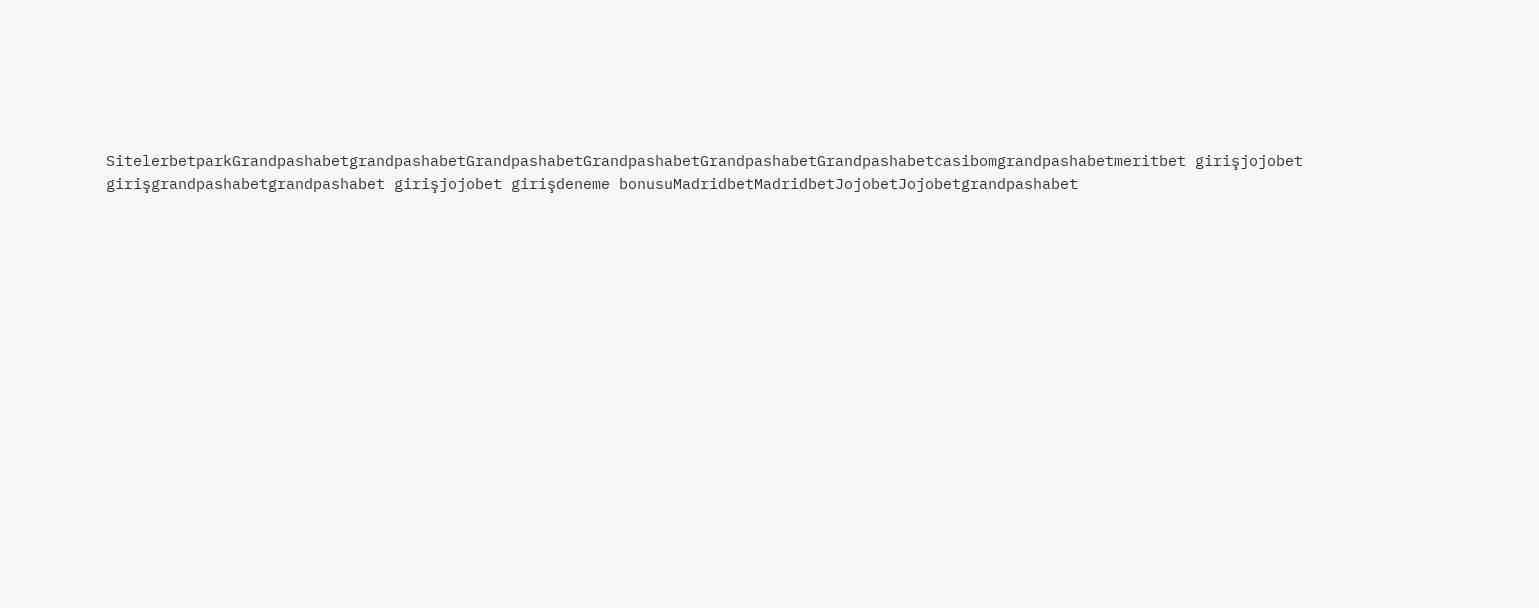SitelerbetparkGrandpashabetgrandpashabetGrandpashabetGrandpashabetGrandpashabetGrandpashabetcasibomgrandpashabetmeritbet girişjojobet girişgrandpashabetgrandpashabet girişjojobet girişdeneme bonusuMadridbetMadridbetJojobetJojobetgrandpashabet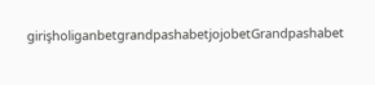girişholiganbetgrandpashabetjojobetGrandpashabet